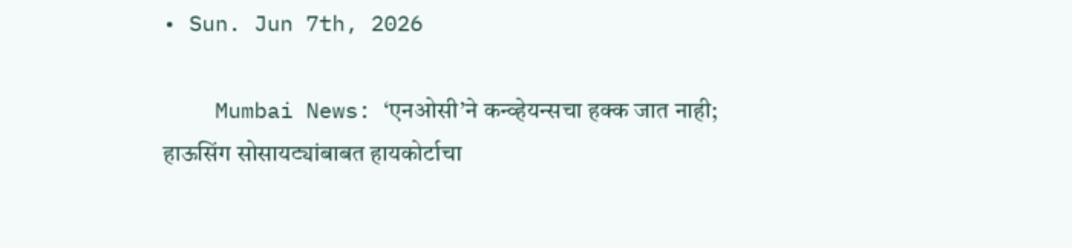• Sun. Jun 7th, 2026

    Mumbai News: ‘एनओसी’ने कन्व्हेयन्सचा हक्क जात नाही; हाऊसिंग सोसायट्यांबाबत हायकोर्टाचा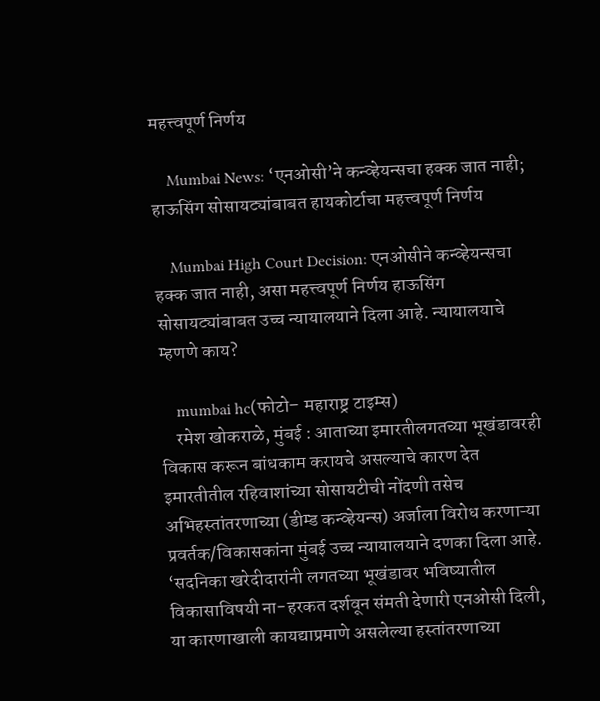महत्त्वपूर्ण निर्णय

    Mumbai News: ‘एनओसी’ने कन्व्हेयन्सचा हक्क जात नाही; हाऊसिंग सोसायट्यांबाबत हायकोर्टाचा महत्त्वपूर्ण निर्णय

    Mumbai High Court Decision: एनओसीने कन्व्हेयन्सचा हक्क जात नाही, असा महत्त्वपूर्ण निर्णय हाऊसिंग सोसायट्यांबाबत उच्च न्यायालयाने दिला आहे. न्यायालयाचे म्हणणे काय?

    mumbai hc(फोटो– महाराष्ट्र टाइम्स)
    रमेश खोकराळे, मुंबई : आताच्या इमारतीलगतच्या भूखंडावरही विकास करून बांधकाम करायचे असल्याचे कारण देत इमारतीतील रहिवाशांच्या सोसायटीची नोंदणी तसेच अभिहस्तांतरणाच्या (डीम्ड कन्व्हेयन्स) अर्जाला विरोध करणाऱ्या प्रवर्तक/विकासकांना मुंबई उच्च न्यायालयाने दणका दिला आहे. ‘सदनिका खरेदीदारांनी लगतच्या भूखंडावर भविष्यातील विकासाविषयी ना-हरकत दर्शवून संमती देणारी एनओसी दिली, या कारणाखाली कायद्याप्रमाणे असलेल्या हस्तांतरणाच्या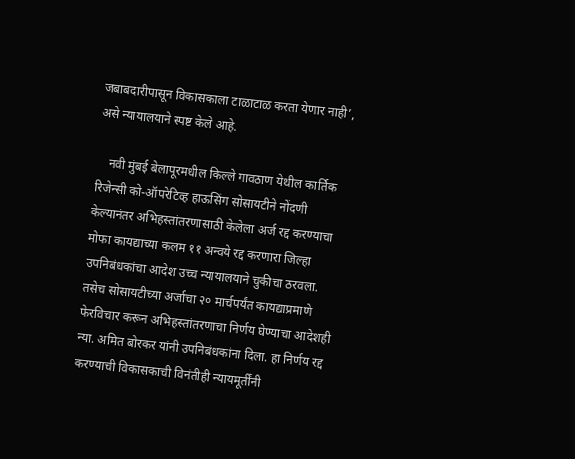जबाबदारीपासून विकासकाला टाळाटाळ करता येणार नाही’, असे न्यायालयाने स्पष्ट केले आहे.

    नवी मुंबई बेलापूरमधील किल्ले गावठाण येथील कार्तिक रिजेन्सी को-ऑपरेटिव्ह हाऊसिंग सोसायटीने नोंदणी केल्यानंतर अभिहस्तांतरणासाठी केलेला अर्ज रद्द करण्याचा मोफा कायद्याच्या कलम ११ अन्वये रद्द करणारा जिल्हा उपनिबंधकांचा आदेश उच्च न्यायालयाने चुकीचा ठरवला. तसेच सोसायटीच्या अर्जाचा २० मार्चपर्यंत कायद्याप्रमाणे फेरविचार करून अभिहस्तांतरणाचा निर्णय घेण्याचा आदेशही न्या. अमित बोरकर यांनी उपनिबंधकांना दिला. हा निर्णय रद्द करण्याची विकासकाची विनंतीही न्यायमूर्तींनी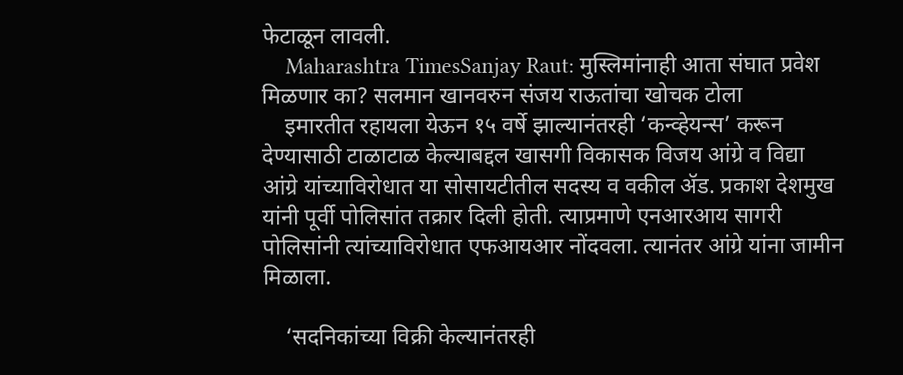फेटाळून लावली.
    Maharashtra TimesSanjay Raut: मुस्लिमांनाही आता संघात प्रवेश मिळणार का? सलमान खानवरुन संजय राऊतांचा खोचक टोला
    इमारतीत रहायला येऊन १५ वर्षे झाल्यानंतरही ‘कन्व्हेयन्स’ करून देण्यासाठी टाळाटाळ केल्याबद्दल खासगी विकासक विजय आंग्रे व विद्या आंग्रे यांच्याविरोधात या सोसायटीतील सदस्य व वकील ॲड. प्रकाश देशमुख यांनी पूर्वी पोलिसांत तक्रार दिली होती. त्याप्रमाणे एनआरआय सागरी पोलिसांनी त्यांच्याविरोधात एफआयआर नोंदवला. त्यानंतर आंग्रे यांना जामीन मिळाला.

    ‘सदनिकांच्या विक्री केल्यानंतरही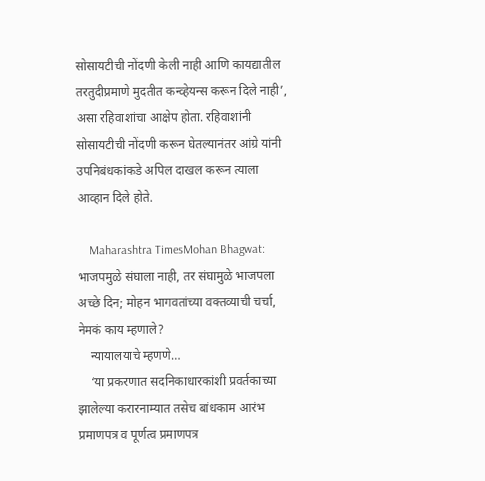सोसायटीची नोंदणी केली नाही आणि कायद्यातील तरतुदीप्रमाणे मुदतीत कन्व्हेयन्स करून दिले नाही’, असा रहिवाशांचा आक्षेप होता. रहिवाशांनी सोसायटीची नोंदणी करून घेतल्यानंतर आंग्रे यांनी उपनिबंधकांकडे अपिल दाखल करून त्याला आव्हान दिले होते.

    Maharashtra TimesMohan Bhagwat: भाजपमुळे संघाला नाही, तर संघामुळे भाजपला अच्छे दिन; मोहन भागवतांच्या वक्तव्याची चर्चा, नेमकं काय म्हणाले?
    न्यायालयाचे म्हणणे…
    ‘या प्रकरणात सदनिकाधारकांशी प्रवर्तकाच्या झालेल्या करारनाम्यात तसेच बांधकाम आरंभ प्रमाणपत्र व पूर्णत्व प्रमाणपत्र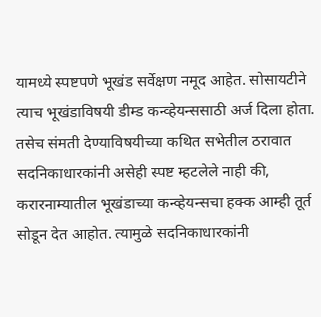यामध्ये स्पष्टपणे भूखंड सर्वेक्षण नमूद आहेत. सोसायटीने त्याच भूखंडाविषयी डीम्ड कन्व्हेयन्ससाठी अर्ज दिला होता. तसेच संमती देण्याविषयीच्या कथित सभेतील ठरावात सदनिकाधारकांनी असेही स्पष्ट म्हटलेले नाही की, करारनाम्यातील भूखंडाच्या कन्व्हेयन्सचा हक्क आम्ही तूर्त सोडून देत आहोत. त्यामुळे सदनिकाधारकांनी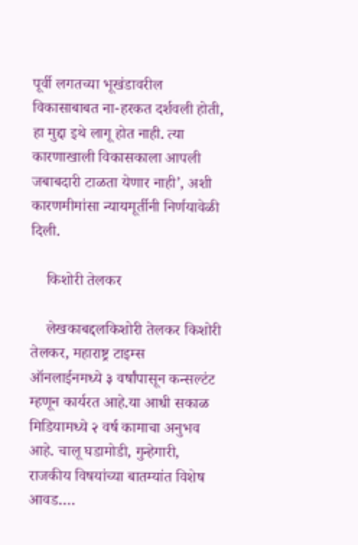पूर्वी लगतच्या भूखंडावरील विकासाबाबत ना-हरकत दर्शवली होती, हा मुद्दा इथे लागू होत नाही. त्या कारणाखाली विकासकाला आपली जबाबदारी टाळता येणार नाही’, अशी कारणमीमांसा न्यायमूर्तीनी निर्णयावेळी दिली.

    किशोरी तेलकर

    लेखकाबद्दलकिशोरी तेलकर किशोरी तेलकर, महाराष्ट्र टाइम्स ऑनलाईनमध्ये ३ वर्षांपासून कन्सल्टंट म्हणून कार्यरत आहे.या आधी सकाळ मिडियामध्ये २ वर्ष कामाचा अनुभव आहे. चालू घडामोडी, गुन्हेगारी, राजकीय विषयांच्या बातम्यांत विशेष आवड.…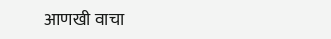आणखी वाचा